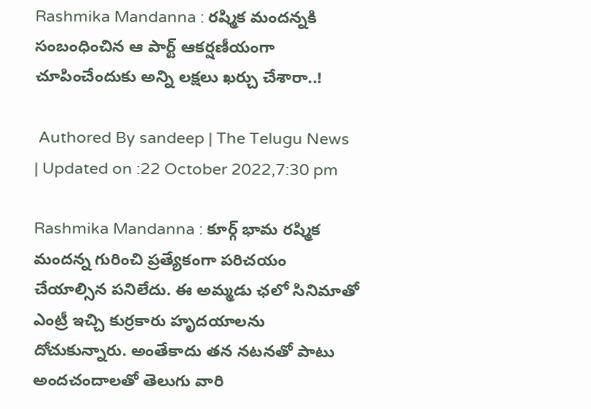Rashmika Mandanna : రష్మిక మందన్నకి సంబంధించిన ఆ పార్ట్ ఆకర్షణీయంగా చూపించేందుకు అన్ని ల‌క్షలు ఖర్చు చేశారా..!

 Authored By sandeep | The Telugu News | Updated on :22 October 2022,7:30 pm

Rashmika Mandanna : కూర్గ్ భామ రష్మిక మందన్న గురించి ప్రత్యేకంగా పరిచయం చేయాల్సిన పనిలేదు. ఈ అమ్మ‌డు ఛలో సినిమాతో ఎంట్రీ ఇచ్చి కుర్రకారు హృదయాలను దోచుకున్నారు. అంతేకాదు తన నటనతో పాటు అందచందాలతో తెలుగు వారి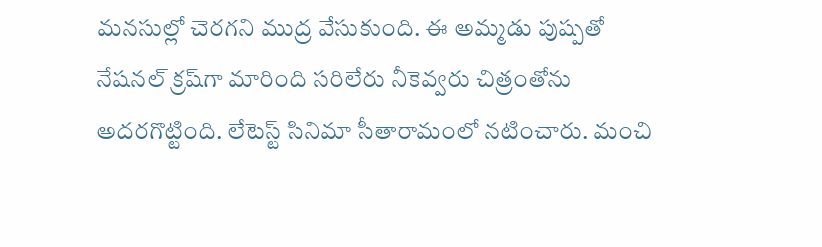మ‌న‌సుల్లో చెర‌గ‌ని ముద్ర వేసుకుంది. ఈ అమ్మ‌డు పుష్ప‌తో నేష‌న‌ల్ క్ర‌ష్‌గా మారింది స‌రిలేరు నీకెవ్వరు చిత్రంతోను అద‌ర‌గొట్టింది. లేటెస్ట్ సినిమా సీతారామంలో నటించారు. మంచి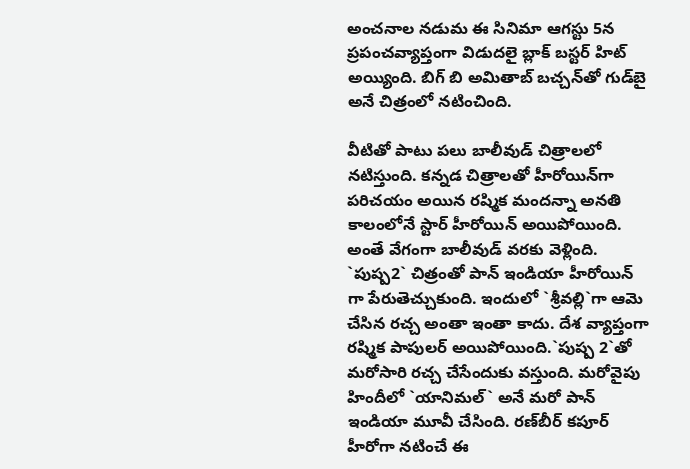అంచనాల నడుమ ఈ సినిమా ఆగస్టు 5న ప్రపంచవ్యాప్తంగా విడుదలై బ్లాక్ బస్టర్ హిట్ అయ్యింది. బిగ్ బి అమితాబ్ బచ్చన్‌తో గుడ్‌బై అనే చిత్రంలో నటించింది.

వీటితో పాటు ప‌లు బాలీవుడ్ చిత్రాల‌లో న‌టిస్తుంది. కన్నడ చిత్రాలతో హీరోయిన్‌గా పరిచయం అయిన రష్మిక మందన్నా అనతి కాలంలోనే స్టార్‌ హీరోయిన్‌ అయిపోయింది. అంతే వేగంగా బాలీవుడ్‌ వరకు వెళ్లింది. `పుష్ప2` చిత్రంతో పాన్‌ ఇండియా హీరోయిన్‌ గా పేరుతెచ్చుకుంది. ఇందులో `శ్రీవల్లి`గా ఆమె చేసిన రచ్చ అంతా ఇంతా కాదు. దేశ వ్యాప్తంగా రష్మిక పాపులర్‌ అయిపోయింది.`పుష్ప 2`తో మరోసారి రచ్చ చేసేందుకు వస్తుంది. మరోవైపు హిందీలో `యానిమల్‌` అనే మరో పాన్‌ ఇండియా మూవీ చేసింది. రణ్‌బీర్‌ కపూర్‌ హీరోగా నటించే ఈ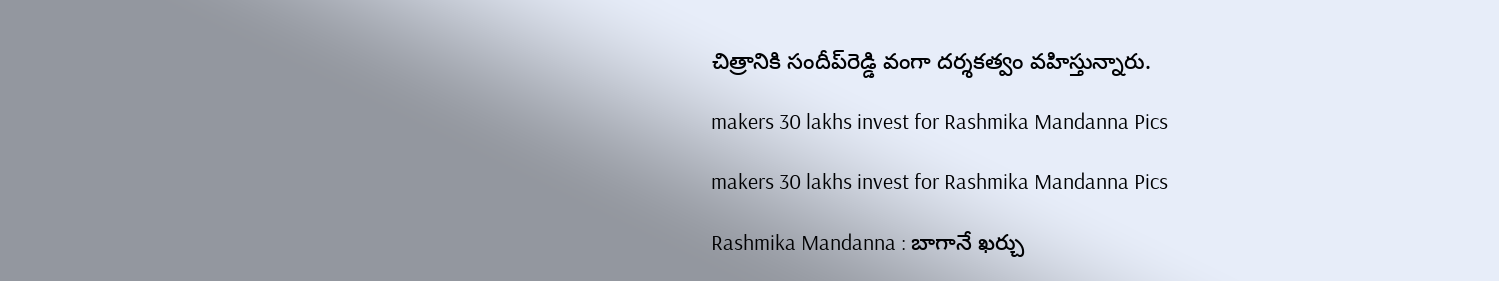చిత్రానికి సందీప్‌రెడ్డి వంగా దర్శకత్వం వహిస్తున్నారు.

makers 30 lakhs invest for Rashmika Mandanna Pics

makers 30 lakhs invest for Rashmika Mandanna Pics

Rashmika Mandanna : బాగానే ఖ‌ర్చు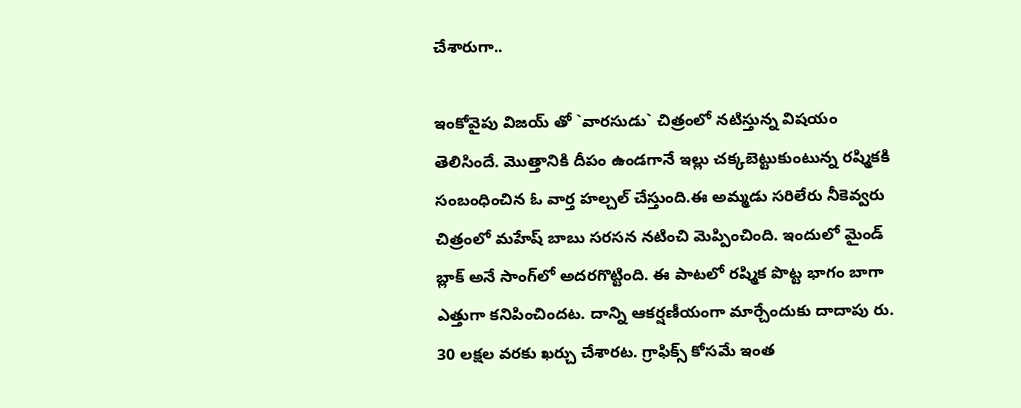చేశారుగా..

ఇంకోవైపు విజయ్‌ తో `వారసుడు` చిత్రంలో నటిస్తున్న విషయం తెలిసిందే. మొత్తానికి దీపం ఉండ‌గానే ఇల్లు చ‌క్క‌బెట్టుకుంటున్న ర‌ష్మికకి సంబంధించిన ఓ వార్త హ‌ల్చల్ చేస్తుంది.ఈ అమ్మ‌డు స‌రిలేరు నీకెవ్వ‌రు చిత్రంలో మ‌హేష్ బాబు స‌ర‌స‌న నటించి మెప్పించింది. ఇందులో మైండ్ బ్లాక్ అనే సాంగ్‌లో అద‌ర‌గొట్టింది. ఈ పాటలో రష్మిక పొట్ట భాగం బాగా ఎత్తుగా కనిపించిందట. దాన్ని ఆక‌ర్షణీయంగా మార్చేందుకు దాదాపు రు. 30 లక్షల వరకు ఖర్చు చేశారట. గ్రాఫిక్స్ కోస‌మే ఇంత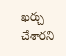ఖ‌ర్చు చేశార‌ని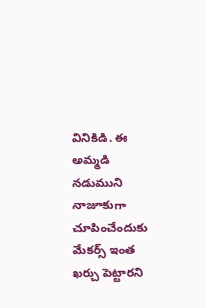వినికిడి. ఈ అమ్మ‌డి న‌డుముని నాజూకుగా చూపించేందుకు మేక‌ర్స్ ఇంత ఖ‌ర్చు పెట్టార‌ని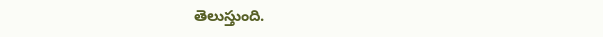తెలుస్తుంది.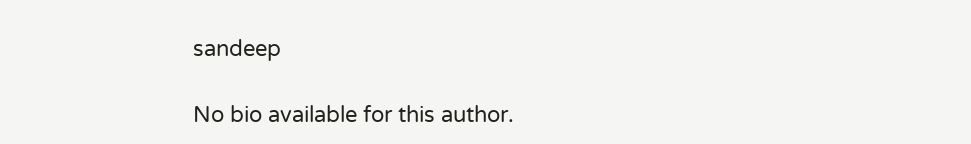sandeep

No bio available for this author.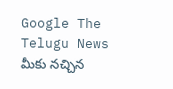Google The Telugu News మీకు నచ్చిన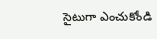సైటుగా ఎంచుకోండి